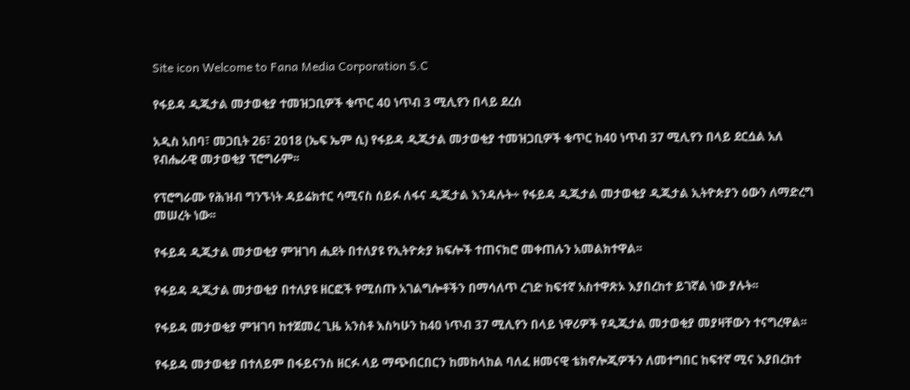Site icon Welcome to Fana Media Corporation S.C

የፋይዳ ዲጂታል መታወቂያ ተመዝጋቢዎች ቁጥር 40 ነጥብ 3 ሚሊየን በላይ ደረሰ

አዲስ አበባ፣ መጋቢት 26፣ 2018 (ኤፍ ኤም ሲ) የፋይዳ ዲጂታል መታወቂያ ተመዝጋቢዎች ቁጥር ከ40 ነጥብ 37 ሚሊየን በላይ ደርሷል አለ የብሔራዊ መታወቂያ ፕሮግራም፡፡

የፕሮግራሙ የሕዝብ ግንኙነት ዳይሬክተር ሳሚናስ ሰይፉ ለፋና ዲጂታል እንዳሉት÷ የፋይዳ ዲጂታል መታወቂያ ዲጂታል ኢትዮጵያን ዕውን ለማድረግ መሠረት ነው፡፡

የፋይዳ ዲጂታል መታወቂያ ምዝገባ ሒደት በተለያዩ የኢትዮጵያ ክፍሎች ተጠናክሮ መቀጠሉን አመልክተዋል፡፡

የፋይዳ ዲጂታል መታወቂያ በተለያዩ ዘርፎች የሚሰጡ አገልግሎቶችን በማሳለጥ ረገድ ከፍተኛ አስተዋጽኦ እያበረከተ ይገኛል ነው ያሉት፡፡

የፋይዳ መታወቂያ ምዝገባ ከተጀመረ ጊዜ አንስቶ እስካሁን ከ40 ነጥብ 37 ሚሊየን በላይ ነዋሪዎች የዲጂታል መታወቂያ መያዛቸውን ተናግረዋል፡፡

የፋይዳ መታወቂያ በተለይም በፋይናንስ ዘርፉ ላይ ማጭበርበርን ከመከላከል ባለፈ ዘመናዊ ቴክኖሎጂዎችን ለመተግበር ከፍተኛ ሚና እያበረከተ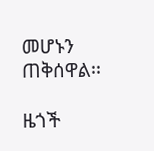መሆኑን ጠቅሰዋል፡፡

ዜጎች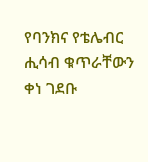የባንክና የቴሌብር ሒሳብ ቁጥራቸውን ቀነ ገደቡ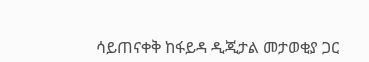ሳይጠናቀቅ ከፋይዳ ዲጂታል መታወቂያ ጋር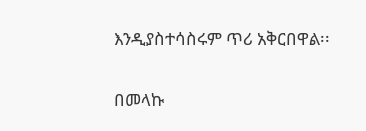እንዲያስተሳስሩም ጥሪ አቅርበዋል፡፡

በመላኩ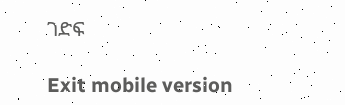ገድፍ

Exit mobile version